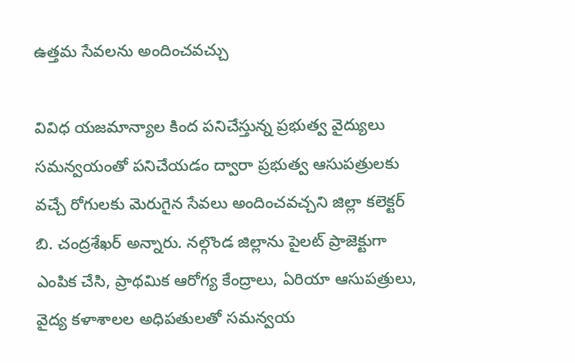ఉత్తమ సేవలను అందించవచ్చు

వివిధ యజమాన్యాల కింద పనిచేస్తున్న ప్రభుత్వ వైద్యులు సమన్వయంతో పనిచేయడం ద్వారా ప్రభుత్వ ఆసుపత్రులకు వచ్చే రోగులకు మెరుగైన సేవలు అందించవచ్చని జిల్లా కలెక్టర్ బి. చంద్రశేఖర్ అన్నారు. నల్గొండ జిల్లాను పైలట్ ప్రాజెక్టుగా ఎంపిక చేసి, ప్రాథమిక ఆరోగ్య కేంద్రాలు, ఏరియా ఆసుపత్రులు, వైద్య కళాశాలల అధిపతులతో సమన్వయ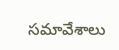సమావేశాలు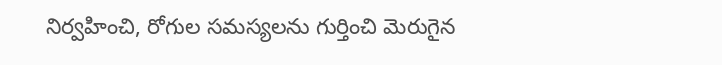నిర్వహించి, రోగుల సమస్యలను గుర్తించి మెరుగైన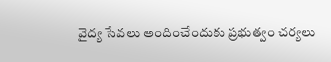వైద్య సేవలు అందించేందుకు ప్రభుత్వం చర్యలు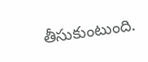తీసుకుంటుంది.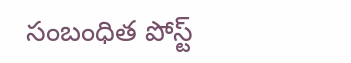సంబంధిత పోస్ట్